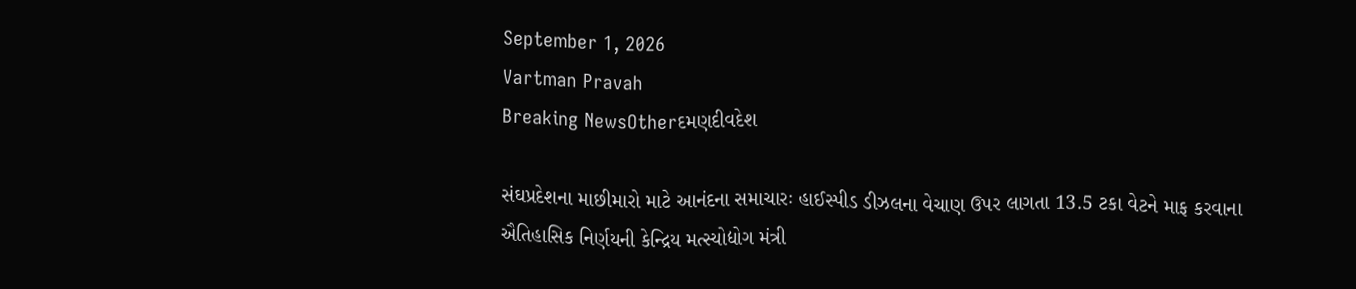September 1, 2026
Vartman Pravah
Breaking NewsOtherદમણદીવદેશ

સંઘપ્રદેશના માછીમારો માટે આનંદના સમાચારઃ હાઈસ્‍પીડ ડીઝલના વેચાણ ઉપર લાગતા 13.5 ટકા વેટને માફ કરવાના ઐતિહાસિક નિર્ણયની કેન્‍દ્રિય મત્‍સ્‍યોદ્યોગ મંત્રી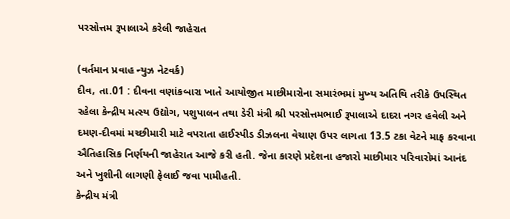પરસોત્તમ રૂપાલાએ કરેલી જાહેરાત

(વર્તમાન પ્રવાહ ન્‍યુઝ નેટવર્ક)
દીવ, તા.01 : દીવના વણાંકબારા ખાતે આયોજીત માછીમારોના સમારંભમાં મુખ્‍ય અતિથિ તરીકે ઉપસ્‍થિત રહેલા કેન્‍દ્રીય મત્‍સ્‍ય ઉદ્યોગ, પશુપાલન તથા ડેરી મંત્રી શ્રી પરસોત્તમભાઈ રૂપાલાએ દાદરા નગર હવેલી અને દમણ-દીવમાં મચ્‍છીમારી માટે વપરાતા હાઈસ્‍પીડ ડીઝલના વેચાણ ઉપર લાગતા 13.5 ટકા વેટને માફ કરવાના ઐતિહાસિક નિર્ણયની જાહેરાત આજે કરી હતી. જેના કારણે પ્રદેશના હજારો માછીમાર પરિવારોમાં આનંદ અને ખુશીની લાગણી ફેલાઈ જવા પામીહતી.
કેન્‍દ્રીય મંત્રી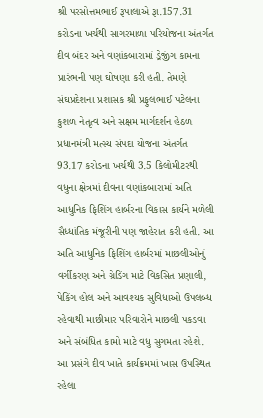શ્રી પરસોત્તમભાઈ રૂપાલાએ રૂા.157.31 કરોડના ખર્ચથી સાગરમાળા પરિયોજના અંતર્ગત દીવ બંદર અને વણાંકબારામાં ડ્રેજીંગ કામના પ્રારંભની પણ ઘોષણા કરી હતી. તેમણે સંઘપ્રદેશના પ્રશાસક શ્રી પ્રફુલભાઈ પટેલના કુશળ નેતૃત્‍વ અને સક્ષમ માર્ગદર્શન હેઠળ પ્રધાનમંત્રી મત્‍સ્‍ય સંપદા યોજના અંતર્ગત 93.17 કરોડના ખર્ચથી 3.5 કિલોમીટરથી વધુના ક્ષેત્રમાં દીવના વણાંકબારામાં અતિ આધુનિક ફિશિંગ હાર્બરના વિકાસ કાર્યને મળેલી સૈધ્‍ધાંતિક મંજૂરીની પણ જાહેરાત કરી હતી. આ અતિ આધુનિક ફિશિંગ હાર્બરમાં માછલીઓનું વર્ગીકરણ અને ગ્રેડિંગ માટે વિકસિત પ્રણાલી, પેકિંગ હોલ અને આવશ્‍યક સુવિધાઓ ઉપલબ્‍ધ રહેવાથી માછીમાર પરિવારોને માછલી પકડવા અને સંબંધિત કામો માટે વધુ સુગમતા રહેશે.
આ પ્રસંગે દીવ ખાતે કાર્યક્રમમાં ખાસ ઉપસ્‍થિત રહેલા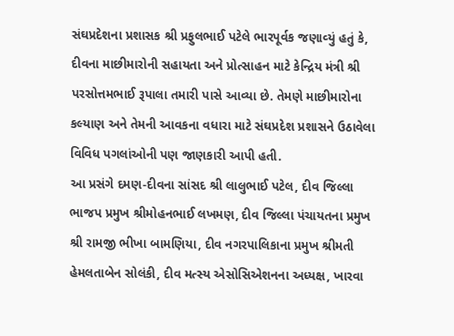સંઘપ્રદેશના પ્રશાસક શ્રી પ્રફુલભાઈ પટેલે ભારપૂર્વક જણાવ્‍યું હતું કે, દીવના માછીમારોની સહાયતા અને પ્રોત્‍સાહન માટે કેન્‍દ્રિય મંત્રી શ્રી પરસોત્તમભાઈ રૂપાલા તમારી પાસે આવ્‍યા છે. તેમણે માછીમારોના કલ્‍યાણ અને તેમની આવકના વધારા માટે સંઘપ્રદેશ પ્રશાસને ઉઠાવેલા વિવિધ પગલાંઓની પણ જાણકારી આપી હતી.
આ પ્રસંગે દમણ-દીવના સાંસદ શ્રી લાલુભાઈ પટેલ, દીવ જિલ્લા ભાજપ પ્રમુખ શ્રીમોહનભાઈ લખમણ, દીવ જિલ્લા પંચાયતના પ્રમુખ શ્રી રામજી ભીખા બામણિયા, દીવ નગરપાલિકાના પ્રમુખ શ્રીમતી હેમલતાબેન સોલંકી, દીવ મત્‍સ્‍ય એસોસિએશનના અધ્‍યક્ષ, ખારવા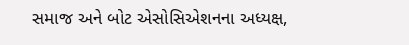સમાજ અને બોટ એસોસિએશનના અધ્‍યક્ષ,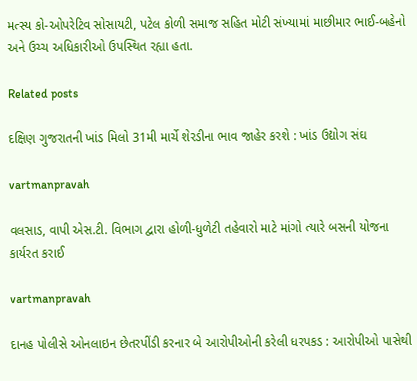મત્‍સ્‍ય કો-ઓપરેટિવ સોસાયટી, પટેલ કોળી સમાજ સહિત મોટી સંખ્‍યામાં માછીમાર ભાઈ-બહેનો અને ઉચ્‍ચ અધિકારીઓ ઉપસ્‍થિત રહ્યા હતા.

Related posts

દક્ષિણ ગુજરાતની ખાંડ મિલો 31મી માર્ચે શેરડીના ભાવ જાહેર કરશે : ખાંડ ઉદ્યોગ સંઘ

vartmanpravah

વલસાડ, વાપી એસ.ટી. વિભાગ દ્વારા હોળી-ધુળેટી તહેવારો માટે માંગો ત્‍યારે બસની યોજના કાર્યરત કરાઈ

vartmanpravah

દાનહ પોલીસે ઓનલાઇન છેતરપીંડી કરનાર બે આરોપીઓની કરેલી ધરપકડ : આરોપીઓ પાસેથી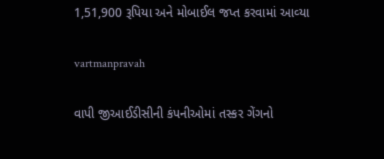1,51,900 રૂપિયા અને મોબાઈલ જપ્ત કરવામાં આવ્‍યા

vartmanpravah

વાપી જીઆઈડીસીની કંપનીઓમાં તસ્‍કર ગેંગનો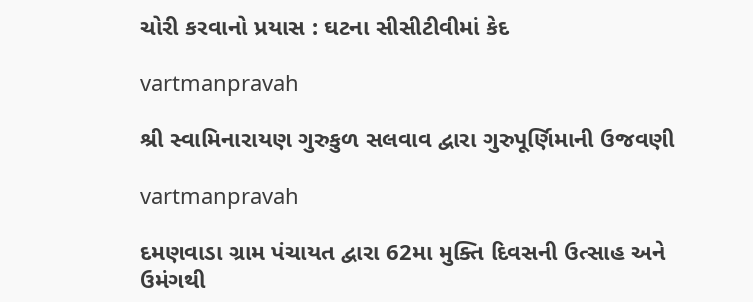ચોરી કરવાનો પ્રયાસ : ઘટના સીસીટીવીમાં કેદ

vartmanpravah

શ્રી સ્‍વામિનારાયણ ગુરુકુળ સલવાવ દ્વારા ગુરુપૂર્ણિમાની ઉજવણી

vartmanpravah

દમણવાડા ગ્રામ પંચાયત દ્વારા 62મા મુક્‍તિ દિવસની ઉત્‍સાહ અને ઉમંગથી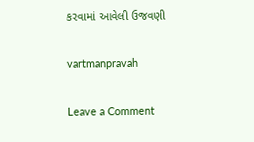કરવામાં આવેલી ઉજવણી

vartmanpravah

Leave a Comment